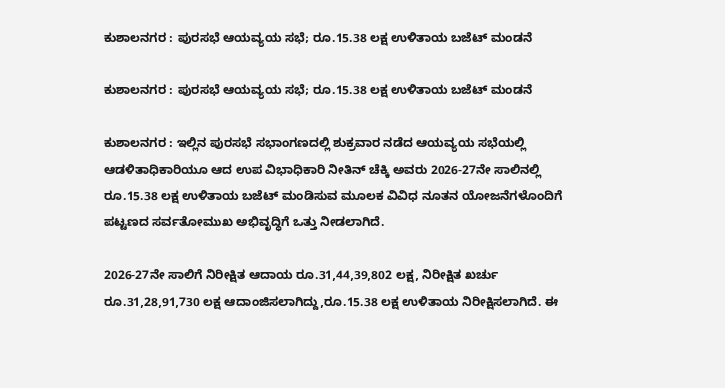ಕುಶಾಲನಗರ : ಪುರಸಭೆ ಆಯವ್ಯಯ ಸಭೆ; ರೂ.15.38 ಲಕ್ಷ ಉಳಿತಾಯ ಬಜೆಟ್ ಮಂಡನೆ

ಕುಶಾಲನಗರ : ಪುರಸಭೆ ಆಯವ್ಯಯ ಸಭೆ; ರೂ.15.38 ಲಕ್ಷ ಉಳಿತಾಯ ಬಜೆಟ್ ಮಂಡನೆ

ಕುಶಾಲನಗರ : ಇಲ್ಲಿನ ಪುರಸಭೆ ಸಭಾಂಗಣದಲ್ಲಿ ಶುಕ್ರವಾರ ನಡೆದ ಆಯವ್ಯಯ ಸಭೆಯಲ್ಲಿ ಆಡಳಿತಾಧಿಕಾರಿಯೂ ಆದ ಉಪ ವಿಭಾಧಿಕಾರಿ ನೀತಿನ್ ಚೆಕ್ಕಿ ಅವರು 2026-27ನೇ ಸಾಲಿನಲ್ಲಿ ರೂ.15.38 ಲಕ್ಷ ಉಳಿತಾಯ ಬಜೆಟ್ ಮಂಡಿಸುವ ಮೂಲಕ ವಿವಿಧ ನೂತನ ಯೋಜನೆಗಳೊಂದಿಗೆ ಪಟ್ಟಣದ ಸರ್ವತೋಮುಖ ಅಭಿವೃದ್ಧಿಗೆ ಒತ್ತು ನೀಡಲಾಗಿದೆ.

2026-27ನೇ ಸಾಲಿಗೆ ನಿರೀಕ್ಷಿತ ಆದಾಯ ರೂ.31,44,39,802 ಲಕ್ಷ, ನಿರೀಕ್ಷಿತ ಖರ್ಚು ರೂ.31,28,91,730 ಲಕ್ಷ ಆದಾಂಜಿಸಲಾಗಿದ್ದು,ರೂ.15.38 ಲಕ್ಷ ಉಳಿತಾಯ ನಿರೀಕ್ಷಿಸಲಾಗಿದೆ. ಈ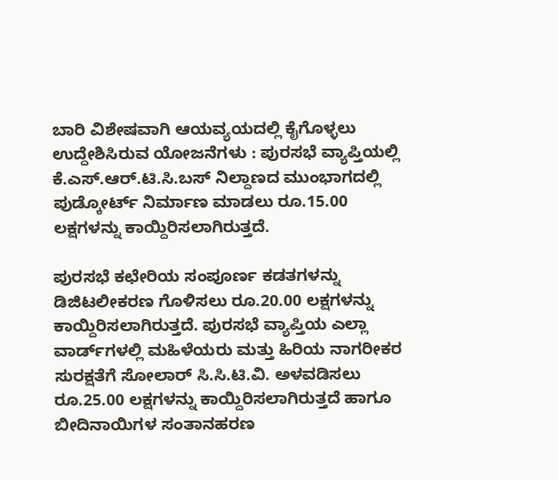ಬಾರಿ ವಿಶೇಷವಾಗಿ ಆಯವ್ಯಯದಲ್ಲಿ ಕೈಗೊಳ್ಳಲು ಉದ್ದೇಶಿಸಿರುವ ಯೋಜನೆಗಳು : ಪುರಸಭೆ ವ್ಯಾಪ್ತಿಯಲ್ಲಿ ಕೆ.ಎಸ್.ಆರ್.ಟಿ.ಸಿ.ಬಸ್ ನಿಲ್ದಾಣದ ಮುಂಭಾಗದಲ್ಲಿ ಪುಡ್ಕೋರ್ಟ್ ನಿರ್ಮಾಣ ಮಾಡಲು ರೂ.15.00 ಲಕ್ಷಗಳನ್ನು ಕಾಯ್ದಿರಿಸಲಾಗಿರುತ್ತದೆ.

ಪುರಸಭೆ ಕಛೇರಿಯ ಸಂಪೂರ್ಣ ಕಡತಗಳನ್ನು ಡಿಜಿಟಲೀಕರಣ ಗೊಳಿಸಲು ರೂ.20.00 ಲಕ್ಷಗಳನ್ನು ಕಾಯ್ದಿರಿಸಲಾಗಿರುತ್ತದೆ. ಪುರಸಭೆ ವ್ಯಾಪ್ತಿಯ ಎಲ್ಲಾ ವಾರ್ಡ್‌ಗಳಲ್ಲಿ ಮಹಿಳೆಯರು ಮತ್ತು ಹಿರಿಯ ನಾಗರೀಕರ ಸುರಕ್ಷತೆಗೆ ಸೋಲಾರ್ ಸಿ.ಸಿ.ಟಿ.ವಿ. ಅಳವಡಿಸಲು ರೂ.25.00 ಲಕ್ಷಗಳನ್ನು ಕಾಯ್ದಿರಿಸಲಾಗಿರುತ್ತದೆ ಹಾಗೂ ಬೀದಿನಾಯಿಗಳ ಸಂತಾನಹರಣ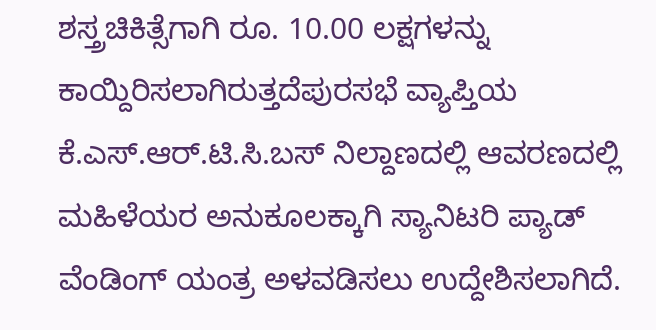ಶಸ್ತ್ರಚಿಕಿತ್ಸೆಗಾಗಿ ರೂ. 10.00 ಲಕ್ಷಗಳನ್ನು ಕಾಯ್ದಿರಿಸಲಾಗಿರುತ್ತದೆಪುರಸಭೆ ವ್ಯಾಪ್ತಿಯ ಕೆ.ಎಸ್.ಆರ್.ಟಿ.ಸಿ.ಬಸ್ ನಿಲ್ದಾಣದಲ್ಲಿ ಆವರಣದಲ್ಲಿ ಮಹಿಳೆಯರ ಅನುಕೂಲಕ್ಕಾಗಿ ಸ್ಯಾನಿಟರಿ ಪ್ಯಾಡ್ ವೆಂಡಿಂಗ್ ಯಂತ್ರ ಅಳವಡಿಸಲು ಉದ್ದೇಶಿಸಲಾಗಿದೆ.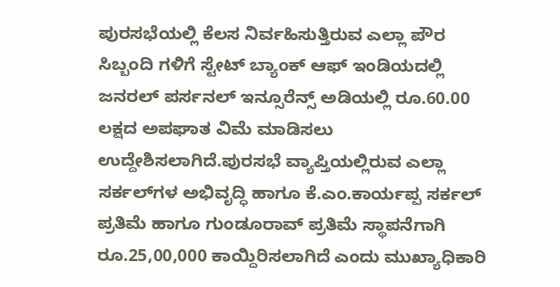ಪುರಸಭೆಯಲ್ಲಿ ಕೆಲಸ ನಿರ್ವಹಿಸುತ್ತಿರುವ ಎಲ್ಲಾ ಪೌರ ಸಿಬ್ಬಂದಿ ಗಳಿಗೆ ಸ್ಟೇಟ್ ಬ್ಯಾಂಕ್ ಆಫ್ ಇಂಡಿಯದಲ್ಲಿ ಜನರಲ್ ಪರ್ಸನಲ್ ಇನ್ಸೂರೆನ್ಸ್ ಅಡಿಯಲ್ಲಿ ರೂ.60.00 ಲಕ್ಷದ ಅಪಘಾತ ವಿಮೆ ಮಾಡಿಸಲು ಉದ್ದೇಶಿಸಲಾಗಿದೆ.ಪುರಸಭೆ ವ್ಯಾಪ್ತಿಯಲ್ಲಿರುವ ಎಲ್ಲಾ ಸರ್ಕಲ್‌ಗಳ ಅಭಿವೃದ್ಧಿ ಹಾಗೂ ಕೆ.ಎಂ.ಕಾರ್ಯಪ್ಪ ಸರ್ಕಲ್ ಪ್ರತಿಮೆ ಹಾಗೂ ಗುಂಡೂರಾವ್ ಪ್ರತಿಮೆ ಸ್ಥಾಪನೆಗಾಗಿ ರೂ.25,00,000 ಕಾಯ್ದಿರಿಸಲಾಗಿದೆ ಎಂದು ಮುಖ್ಯಾಧಿಕಾರಿ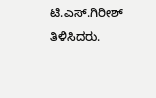ಟಿ.ಎಸ್.ಗಿರೀಶ್ ತಿಳಿಸಿದರು.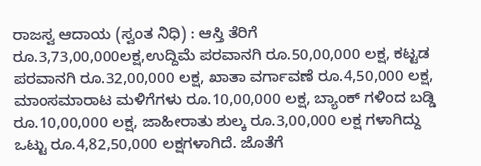ರಾಜಸ್ವ ಆದಾಯ (ಸ್ವಂತ ನಿಧಿ) : ಆಸ್ತಿ ತೆರಿಗೆ ರೂ.3,73,00,000ಲಕ್ಷ,ಉದ್ದಿಮೆ ಪರವಾನಗಿ ರೂ.50,00,000 ಲಕ್ಷ, ಕಟ್ಟಡ ಪರವಾನಗಿ ರೂ.32,00,000 ಲಕ್ಷ, ಖಾತಾ ವರ್ಗಾವಣೆ ರೂ.4,50,000 ಲಕ್ಷ, ಮಾಂಸಮಾರಾಟ ಮಳಿಗೆಗಳು ರೂ.10,00,000 ಲಕ್ಷ, ಬ್ಯಾಂಕ್ ಗಳಿಂದ ಬಡ್ಡಿ ರೂ.10,00,000 ಲಕ್ಷ, ಜಾಹೀರಾತು ಶುಲ್ಕ ರೂ.3,00,000 ಲಕ್ಷ ಗಳಾಗಿದ್ದು ಒಟ್ಟು ರೂ.4,82,50,000 ಲಕ್ಷಗಳಾಗಿದೆ. ಜೊತೆಗೆ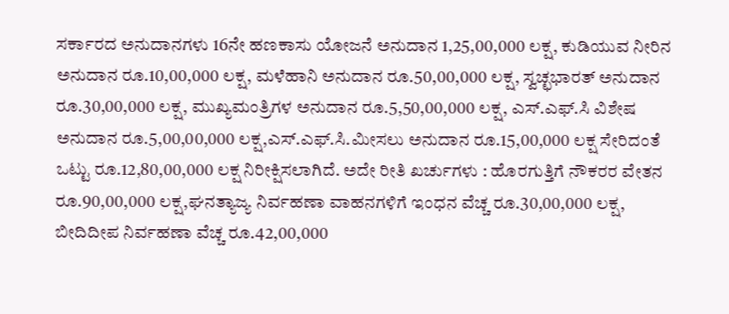ಸರ್ಕಾರದ ಅನುದಾನಗಳು 16ನೇ ಹಣಕಾಸು ಯೋಜನೆ ಅನುದಾನ 1,25,00,000 ಲಕ್ಷ, ಕುಡಿಯುವ ನೀರಿನ ಅನುದಾನ ರೂ.10,00,000 ಲಕ್ಷ, ಮಳೆಹಾನಿ ಅನುದಾನ ರೂ.50,00,000 ಲಕ್ಷ, ಸ್ವಚ್ಛಭಾರತ್ ಅನುದಾನ ರೂ.30,00,000 ಲಕ್ಷ, ಮುಖ್ಯಮಂತ್ರಿಗಳ ಅನುದಾನ ರೂ.5,50,00,000 ಲಕ್ಷ, ಎಸ್.ಎಫ್.ಸಿ ವಿಶೇಷ ಅನುದಾನ ರೂ.5,00,00,000 ಲಕ್ಷ,ಎಸ್.ಎಫ್.ಸಿ.ಮೀಸಲು ಅನುದಾನ ರೂ.15,00,000 ಲಕ್ಷ ಸೇರಿದಂತೆ ಒಟ್ಟು ರೂ.12,80,00,000 ಲಕ್ಷ ನಿರೀಕ್ಷಿಸಲಾಗಿದೆ. ಅದೇ ರೀತಿ ಖರ್ಚುಗಳು : ಹೊರಗುತ್ತಿಗೆ ನೌಕರರ ವೇತನ ರೂ.90,00,000 ಲಕ್ಷ,ಘನತ್ಯಾಜ್ಯ ನಿರ್ವಹಣಾ ವಾಹನಗಳಿಗೆ ಇಂಧನ ವೆಚ್ಚ ರೂ.30,00,000 ಲಕ್ಷ, ಬೀದಿದೀಪ ನಿರ್ವಹಣಾ ವೆಚ್ಚ ರೂ.42,00,000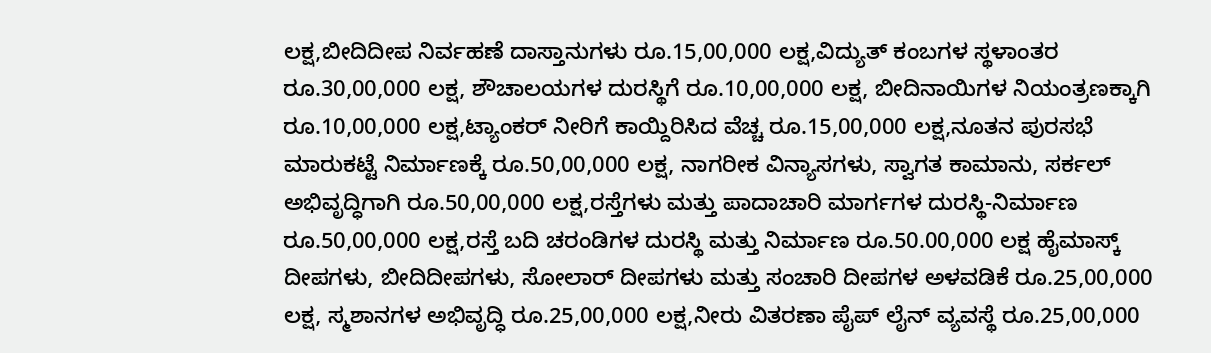ಲಕ್ಷ,ಬೀದಿದೀಪ ನಿರ್ವಹಣೆ ದಾಸ್ತಾನುಗಳು ರೂ.15,00,000 ಲಕ್ಷ,ವಿದ್ಯುತ್ ಕಂಬಗಳ ಸ್ಥಳಾಂತರ ರೂ.30,00,000 ಲಕ್ಷ, ಶೌಚಾಲಯಗಳ ದುರಸ್ಥಿಗೆ ರೂ.10,00,000 ಲಕ್ಷ, ಬೀದಿನಾಯಿಗಳ ನಿಯಂತ್ರಣಕ್ಕಾಗಿ ರೂ.10,00,000 ಲಕ್ಷ,ಟ್ಯಾಂಕರ್ ನೀರಿಗೆ ಕಾಯ್ದಿರಿಸಿದ ವೆಚ್ಚ ರೂ.15,00,000 ಲಕ್ಷ,ನೂತನ ಪುರಸಭೆ ಮಾರುಕಟ್ಟೆ ನಿರ್ಮಾಣಕ್ಕೆ ರೂ.50,00,000 ಲಕ್ಷ, ನಾಗರೀಕ ವಿನ್ಯಾಸಗಳು, ಸ್ವಾಗತ ಕಾಮಾನು, ಸರ್ಕಲ್ ಅಭಿವೃದ್ಧಿಗಾಗಿ ರೂ.50,00,000 ಲಕ್ಷ,ರಸ್ತೆಗಳು ಮತ್ತು ಪಾದಾಚಾರಿ ಮಾರ್ಗಗಳ ದುರಸ್ಥಿ-ನಿರ್ಮಾಣ ರೂ.50,00,000 ಲಕ್ಷ,ರಸ್ತೆ ಬದಿ ಚರಂಡಿಗಳ ದುರಸ್ಥಿ ಮತ್ತು ನಿರ್ಮಾಣ ರೂ.50.00,000 ಲಕ್ಷ ಹೈಮಾಸ್ಕ್ ದೀಪಗಳು, ಬೀದಿದೀಪಗಳು, ಸೋಲಾರ್ ದೀಪಗಳು ಮತ್ತು ಸಂಚಾರಿ ದೀಪಗಳ ಅಳವಡಿಕೆ ರೂ.25,00,000 ಲಕ್ಷ, ಸ್ಮಶಾನಗಳ ಅಭಿವೃದ್ಧಿ ರೂ.25,00,000 ಲಕ್ಷ,ನೀರು ವಿತರಣಾ ಪೈಪ್ ಲೈನ್ ವ್ಯವಸ್ಥೆ ರೂ.25,00,000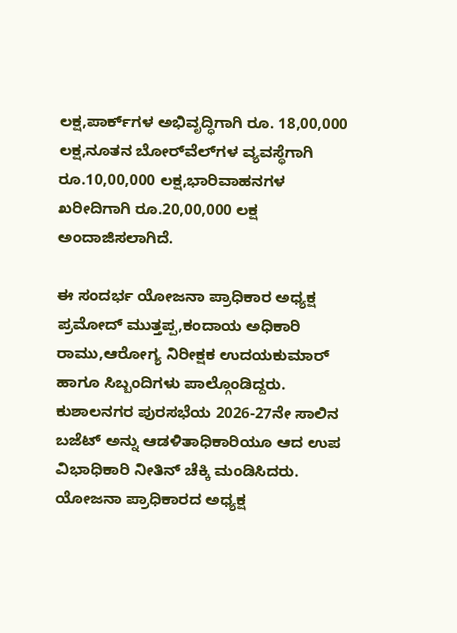ಲಕ್ಷ,ಪಾರ್ಕ್‌ಗಳ ಅಭಿವೃದ್ಧಿಗಾಗಿ ರೂ. 18,00,000 ಲಕ್ಷ,ನೂತನ ಬೋರ್‌ವೆಲ್‌ಗಳ ವ್ಯವಸ್ಥೆಗಾಗಿ ರೂ.10,00,000 ಲಕ್ಷ,ಭಾರಿವಾಹನಗಳ ಖರೀದಿಗಾಗಿ ರೂ.20,00,000 ಲಕ್ಷ ಅಂದಾಜಿಸಲಾಗಿದೆ.

ಈ ಸಂದರ್ಭ ಯೋಜನಾ ಪ್ರಾಧಿಕಾರ ಅಧ್ಯಕ್ಷ ಪ್ರಮೋದ್ ಮುತ್ತಪ್ಪ,ಕಂದಾಯ ಅಧಿಕಾರಿ ರಾಮು,ಆರೋಗ್ಯ ನಿರೀಕ್ಷಕ ಉದಯಕುಮಾರ್ ಹಾಗೂ ಸಿಬ್ಬಂದಿಗಳು ಪಾಲ್ಗೊಂಡಿದ್ದರು. ಕುಶಾಲನಗರ ಪುರಸಭೆಯ 2026-27ನೇ ಸಾಲಿನ ಬಜೆಟ್ ಅನ್ನು ಆಡಳಿತಾಧಿಕಾರಿಯೂ ಆದ ಉಪ ವಿಭಾಧಿಕಾರಿ ನೀತಿನ್ ಚೆಕ್ಕಿ ಮಂಡಿಸಿದರು. ಯೋಜನಾ ಪ್ರಾಧಿಕಾರದ ಅಧ್ಯಕ್ಷ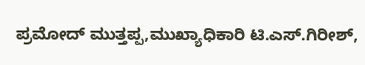ಪ್ರಮೋದ್ ಮುತ್ತಪ್ಪ,ಮುಖ್ಯಾಧಿಕಾರಿ ಟಿ.ಎಸ್.ಗಿರೀಶ್,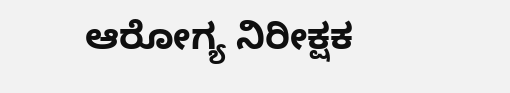ಆರೋಗ್ಯ ನಿರೀಕ್ಷಕ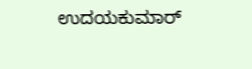ಉದಯಕುಮಾರ್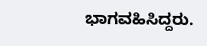ಭಾಗವಹಿಸಿದ್ದರು.